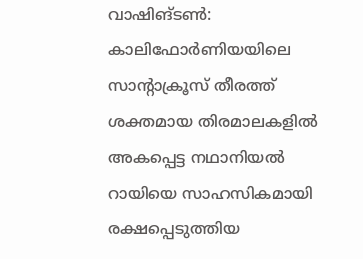വാഷിങ്ടൺ: കാലിഫോർണിയയിലെ സാന്റാക്രൂസ് തീരത്ത് ശക്തമായ തിരമാലകളിൽ അകപ്പെട്ട നഥാനിയൽ റായിയെ സാഹസികമായി രക്ഷപ്പെടുത്തിയ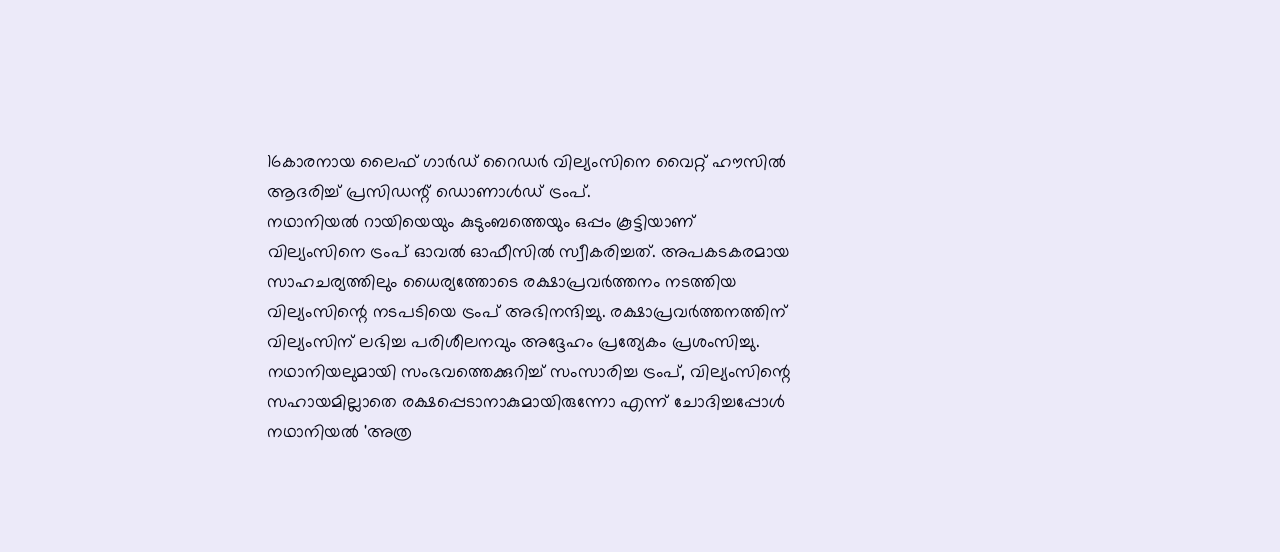16കാരനായ ലൈഫ് ഗാർഡ് റൈഡർ വില്യംസിനെ വൈറ്റ് ഹൗസിൽ ആദരിച്ച് പ്രസിഡന്റ് ഡൊണാൾഡ് ട്രംപ്.
നഥാനിയൽ റായിയെയും കുടുംബത്തെയും ഒപ്പം കൂട്ടിയാണ് വില്യംസിനെ ട്രംപ് ഓവൽ ഓഫീസിൽ സ്വീകരിച്ചത്. അപകടകരമായ സാഹചര്യത്തിലും ധൈര്യത്തോടെ രക്ഷാപ്രവർത്തനം നടത്തിയ വില്യംസിന്റെ നടപടിയെ ട്രംപ് അഭിനന്ദിച്ചു. രക്ഷാപ്രവർത്തനത്തിന് വില്യംസിന് ലഭിച്ച പരിശീലനവും അദ്ദേഹം പ്രത്യേകം പ്രശംസിച്ചു.
നഥാനിയലുമായി സംഭവത്തെക്കുറിച്ച് സംസാരിച്ച ട്രംപ്, വില്യംസിന്റെ സഹായമില്ലാതെ രക്ഷപ്പെടാനാകുമായിരുന്നോ എന്ന് ചോദിച്ചപ്പോൾ നഥാനിയൽ 'അത്ര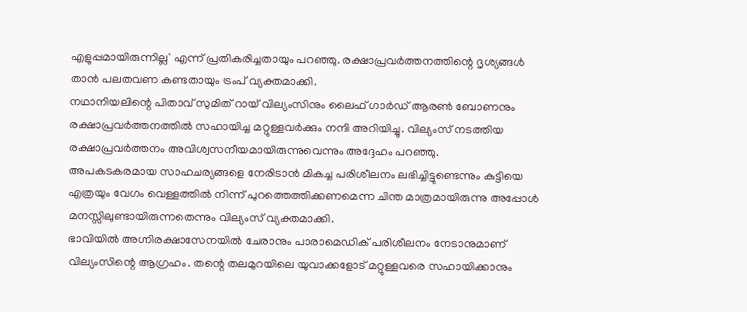എളുപ്പമായിരുന്നില്ല' എന്ന് പ്രതികരിച്ചതായും പറഞ്ഞു. രക്ഷാപ്രവർത്തനത്തിന്റെ ദൃശ്യങ്ങൾ താൻ പലതവണ കണ്ടതായും ട്രംപ് വ്യക്തമാക്കി.
നഥാനിയലിന്റെ പിതാവ് സുമിത് റായ് വില്യംസിനും ലൈഫ് ഗാർഡ് ആരൺ ബോണനും രക്ഷാപ്രവർത്തനത്തിൽ സഹായിച്ച മറ്റുള്ളവർക്കും നന്ദി അറിയിച്ചു. വില്യംസ് നടത്തിയ രക്ഷാപ്രവർത്തനം അവിശ്വസനീയമായിരുന്നുവെന്നും അദ്ദേഹം പറഞ്ഞു.
അപകടകരമായ സാഹചര്യങ്ങളെ നേരിടാൻ മികച്ച പരിശീലനം ലഭിച്ചിട്ടുണ്ടെന്നും കുട്ടിയെ എത്രയും വേഗം വെള്ളത്തിൽ നിന്ന് പുറത്തെത്തിക്കണമെന്ന ചിന്ത മാത്രമായിരുന്നു അപ്പോൾ മനസ്സിലുണ്ടായിരുന്നതെന്നും വില്യംസ് വ്യക്തമാക്കി.
ഭാവിയിൽ അഗ്നിരക്ഷാസേനയിൽ ചേരാനും പാരാമെഡിക് പരിശീലനം നേടാനുമാണ് വില്യംസിന്റെ ആഗ്രഹം. തന്റെ തലമുറയിലെ യുവാക്കളോട് മറ്റുള്ളവരെ സഹായിക്കാനും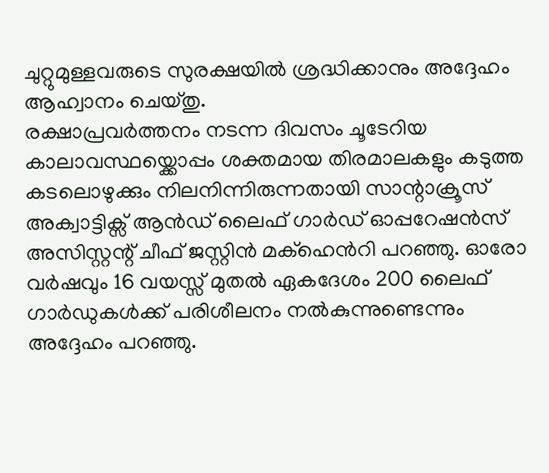ചുറ്റുമുള്ളവരുടെ സുരക്ഷയിൽ ശ്രദ്ധിക്കാനും അദ്ദേഹം ആഹ്വാനം ചെയ്തു.
രക്ഷാപ്രവർത്തനം നടന്ന ദിവസം ചൂടേറിയ കാലാവസ്ഥയ്ക്കൊപ്പം ശക്തമായ തിരമാലകളും കടുത്ത കടലൊഴുക്കും നിലനിന്നിരുന്നതായി സാന്റാക്രൂസ് അക്വാട്ടിക്സ് ആൻഡ് ലൈഫ് ഗാർഡ് ഓപ്പറേഷൻസ് അസിസ്റ്റന്റ് ചീഫ് ജസ്റ്റിൻ മക്ഹെൻറി പറഞ്ഞു. ഓരോ വർഷവും 16 വയസ്സ് മുതൽ ഏകദേശം 200 ലൈഫ് ഗാർഡുകൾക്ക് പരിശീലനം നൽകുന്നുണ്ടെന്നും അദ്ദേഹം പറഞ്ഞു.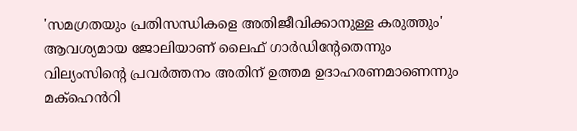'സമഗ്രതയും പ്രതിസന്ധികളെ അതിജീവിക്കാനുള്ള കരുത്തും' ആവശ്യമായ ജോലിയാണ് ലൈഫ് ഗാർഡിന്റേതെന്നും വില്യംസിന്റെ പ്രവർത്തനം അതിന് ഉത്തമ ഉദാഹരണമാണെന്നും മക്ഹെൻറി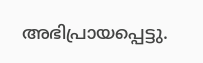അഭിപ്രായപ്പെട്ടു.